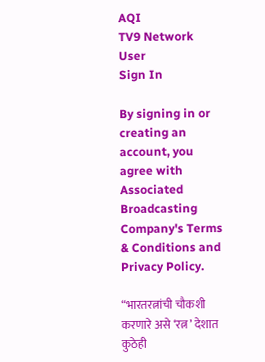AQI
TV9 Network
User
Sign In

By signing in or creating an account, you agree with Associated Broadcasting Company's Terms & Conditions and Privacy Policy.

“भारतरत्नांची चौकशी करणारे असे ‘रत्न’ देशात कुठेही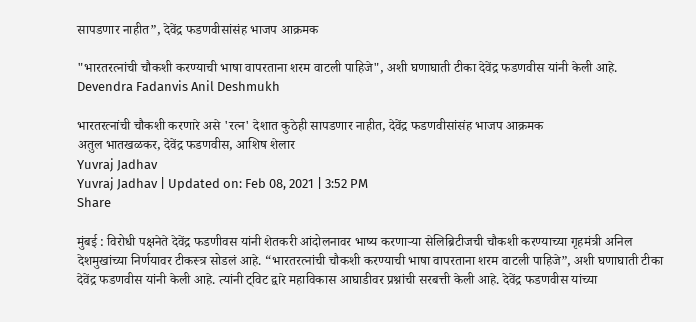सापडणार नाहीत”, देवेंद्र फडणवीसांसंह भाजप आक्रमक

"भारतरत्नांची चौकशी करण्याची भाषा वापरताना शरम वाटली पाहिजे", अशी घणाघाती टीका देवेंद्र फडणवीस यांनी केली आहे. Devendra Fadanvis Anil Deshmukh

भारतरत्नांची चौकशी करणारे असे 'रत्न' देशात कुठेही सापडणार नाहीत, देवेंद्र फडणवीसांसंह भाजप आक्रमक
अतुल भातखळकर, देवेंद्र फडणवीस, आशिष शेलार
Yuvraj Jadhav
Yuvraj Jadhav | Updated on: Feb 08, 2021 | 3:52 PM
Share

मुंबई : विरोधी पक्षनेते देवेंद्र फडणीवस यांनी शेतकरी आंदोलनावर भाष्य करणाऱ्या सेलिब्रिटीजची चौकशी करण्याच्या गृहमंत्री अनिल देशमुखांच्या निर्णयावर टीकस्त्र सोडलं आहे. “भारतरत्नांची चौकशी करण्याची भाषा वापरताना शरम वाटली पाहिजे”, अशी घणाघाती टीका देवेंद्र फडणवीस यांनी केली आहे. त्यांनी ट्विट द्वारे महाविकास आघाडीवर प्रश्नांची सरबत्ती केली आहे. देवेंद्र फडणवीस यांच्या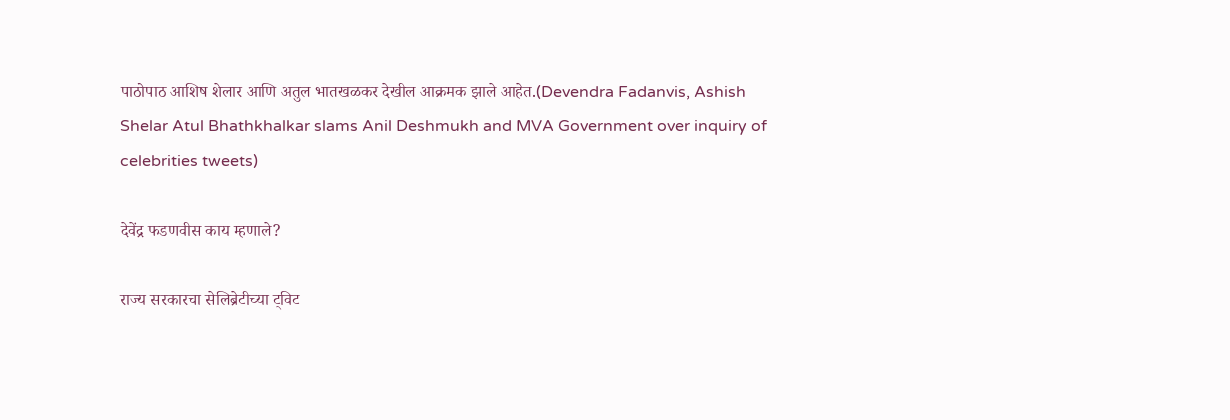पाठोपाठ आशिष शेलार आणि अतुल भातखळकर देखील आक्रमक झाले आहेत.(Devendra Fadanvis, Ashish Shelar Atul Bhathkhalkar slams Anil Deshmukh and MVA Government over inquiry of celebrities tweets)

देवेंद्र फडणवीस काय म्हणाले?

राज्य सरकारचा सेलिब्रेटीच्या ट्विट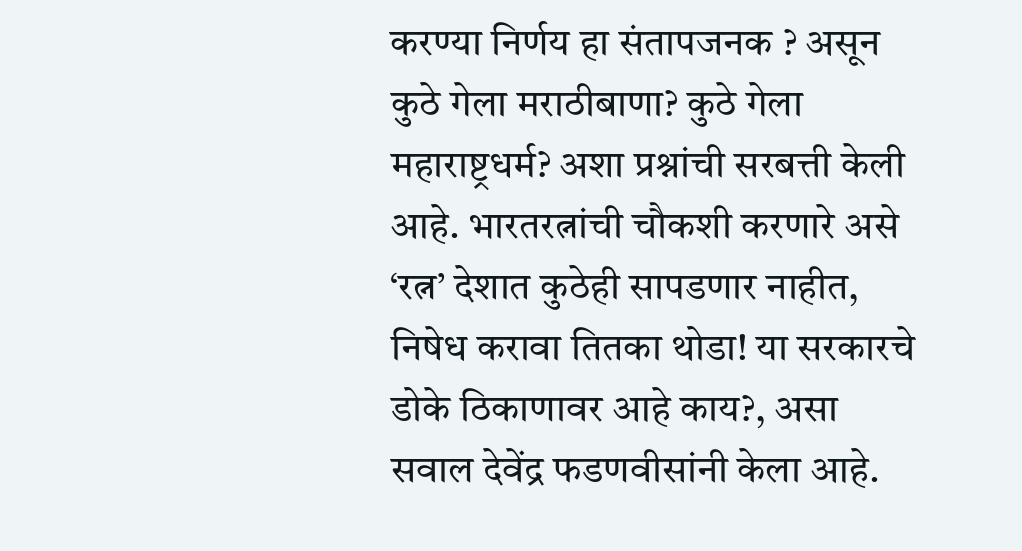करण्या निर्णय हा संतापजनक ? असून कुठे गेला मराठीबाणा? कुठे गेला महाराष्ट्रधर्म? अशा प्रश्नांची सरबत्ती केली आहे. भारतरत्नांची चौकशी करणारे असे ‘रत्न’ देशात कुठेही सापडणार नाहीत, निषेध करावा तितका थोडा! या सरकारचे डोके ठिकाणावर आहे काय?, असा सवाल देवेंद्र फडणवीसांनी केला आहे.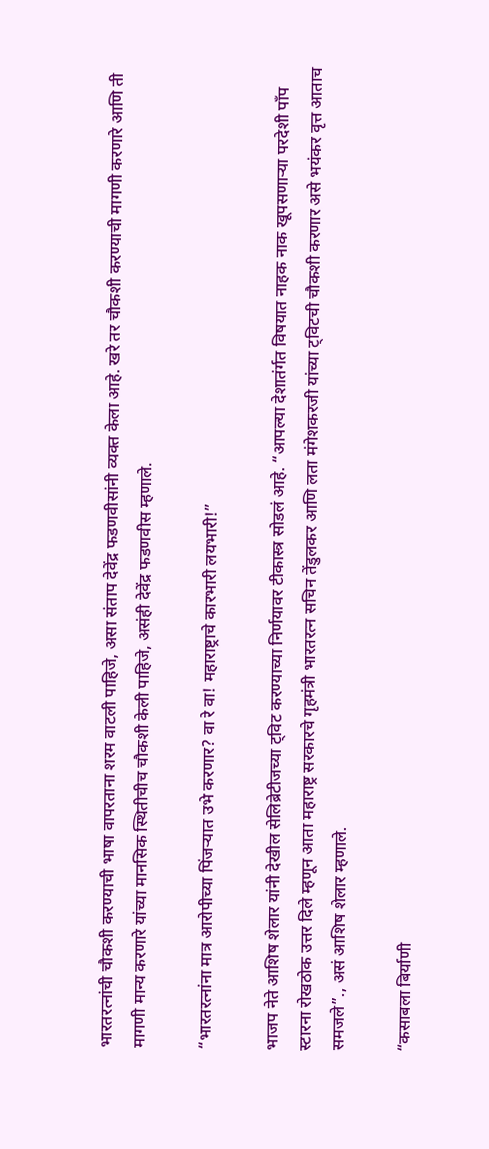भारतरत्नांची चौकशी करण्याची भाषा वापरताना शरम वाटली पाहिजे, असा संताप देवेंद्र फडणवीसांनी व्यक्त केला आहे. खरे तर चौकशी करण्याची मागणी करणारे आणि ती मागणी मान्य करणारे यांच्या मानसिक स्थितीचीच चौकशी केली पाहिजे, असंही देवेंद्र फडणवीस म्हणाले.

“भारतरत्नांना मात्र आरोपीच्या पिंजऱ्यात उभे करणार? वा रे वा! महाराष्ट्राचे कारभारी लयभारी!”

भाजप नेते आशिष शेलार यांनी देखील सेलिब्रेटीजच्या ट्विट करण्याच्या निर्णयावर टीकास्त्र सोडलं आहे. “आपल्या देशातंर्गत विषयात नाहक नाक खूपसणाऱ्या परदेशी पाँप स्टारना रोखठोक उत्तर दिले म्हणून आता महाराष्ट्र सरकारचे गृहमंत्री भारतरत्न सचिन तेंडुलकर आणि लता मंगेशकरजी यांच्या ट्विटची चौकशी करणार असे भयंकर वृत्त आताच समजले”., असं आशिष शेलार म्हणाले.

“कसाबला बिर्याणी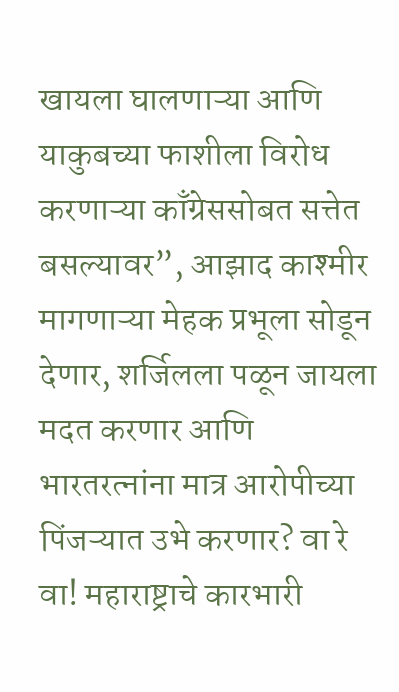खायला घालणाऱ्या आणि याकुबच्या फाशीला विरोध करणाऱ्या काँग्रेससोबत सत्तेत बसल्यावर”, आझाद काश्मीर मागणाऱ्या मेहक प्रभूला सोडून देणार, शर्जिलला पळून जायला मदत करणार आणि भारतरत्नांना मात्र आरोपीच्या पिंजऱ्यात उभे करणार? वा रे वा! महाराष्ट्राचे कारभारी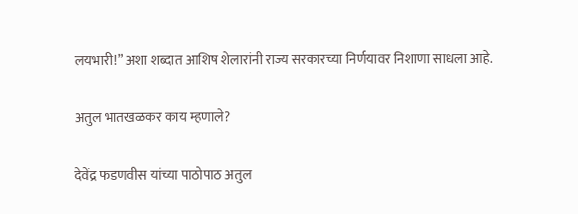लयभारी!” अशा शब्दात आशिष शेलारांनी राज्य सरकारच्या निर्णयावर निशाणा साधला आहे.

अतुल भातखळकर काय म्हणाले?

देवेंद्र फडणवीस यांच्या पाठोपाठ अतुल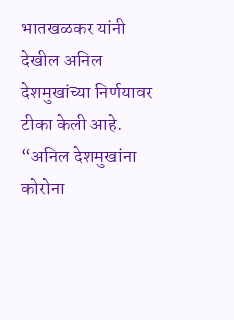भातखळकर यांनी देखील अनिल देशमुखांच्या निर्णयावर टीका केली आहे. “अनिल देशमुखांना कोरोना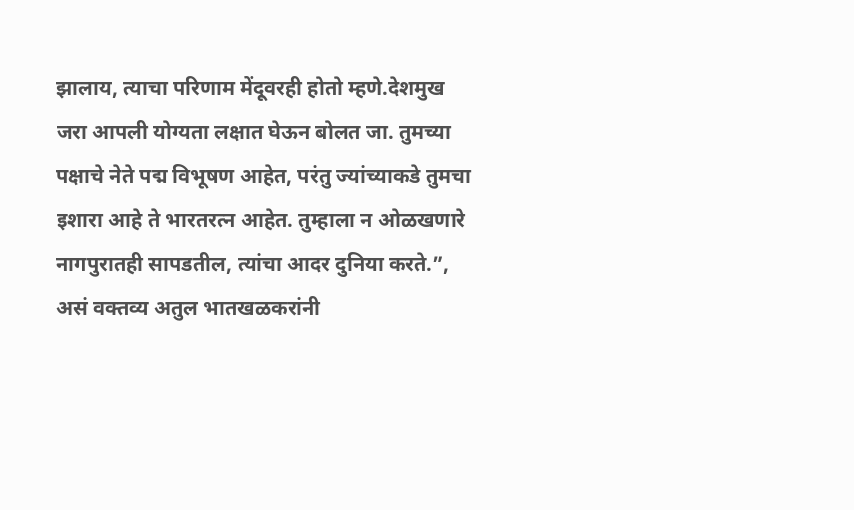झालाय, त्याचा परिणाम मेंदूवरही होतो म्हणे.देशमुख जरा आपली योग्यता लक्षात घेऊन बोलत जा. तुमच्या पक्षाचे नेते पद्म विभूषण आहेत, परंतु ज्यांच्याकडे तुमचा इशारा आहे ते भारतरत्न आहेत. तुम्हाला न ओळखणारे नागपुरातही सापडतील, त्यांचा आदर दुनिया करते.”, असं वक्तव्य अतुल भातखळकरांनी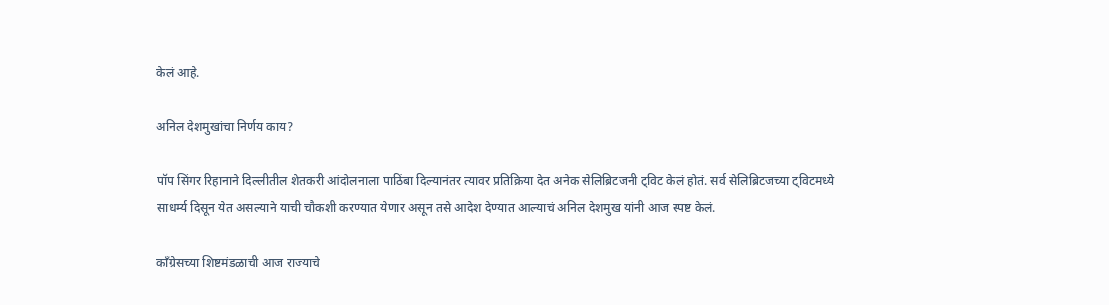केलं आहे.

अनिल देशमुखांचा निर्णय काय?

पॉप सिंगर रिहानाने दिल्लीतील शेतकरी आंदोलनाला पाठिंबा दिल्यानंतर त्यावर प्रतिक्रिया देत अनेक सेलिब्रिटजनी ट्विट केलं होतं. सर्व सेलिब्रिटजच्या ट्विटमध्ये साधर्म्य दिसून येत असल्याने याची चौकशी करण्यात येणार असून तसे आदेश देण्यात आल्याचं अनिल देशमुख यांनी आज स्पष्ट केलं.

काँग्रेसच्या शिष्टमंडळाची आज राज्याचे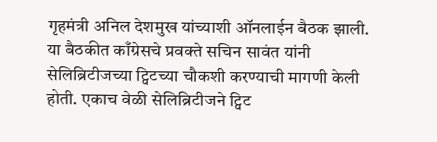गृहमंत्री अनिल देशमुख यांच्याशी ऑनलाईन बैठक झाली. या बैठकीत काँग्रेसचे प्रवक्ते सचिन सावंत यांनी सेलिब्रिटीजच्या ट्विटच्या चौकशी करण्याची मागणी केली होती. एकाच वेळी सेलिब्रिटीजने ट्विट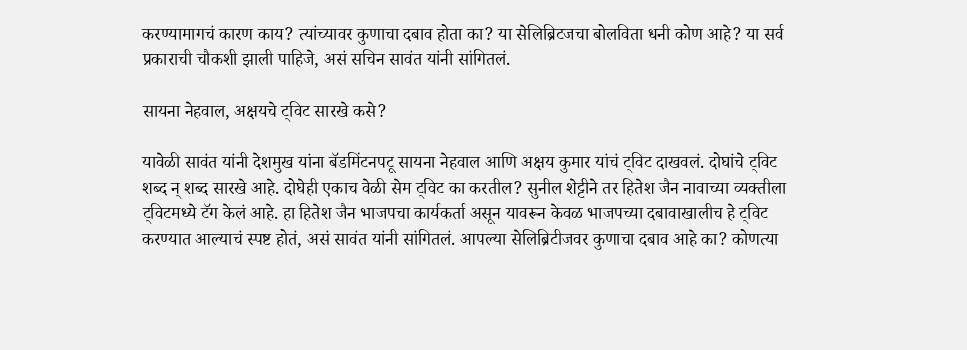करण्यामागचं कारण काय? त्यांच्यावर कुणाचा दबाव होता का? या सेलिब्रिटजचा बोलविता धनी कोण आहे? या सर्व प्रकाराची चौकशी झाली पाहिजे, असं सचिन सावंत यांनी सांगितलं.

सायना नेहवाल, अक्षयचे ट्विट सारखे कसे?

यावेळी सावंत यांनी देशमुख यांना बॅडमिंटनपटू सायना नेहवाल आणि अक्षय कुमार यांचं ट्विट दाखवलं. दोघांचे ट्विट शब्द न् शब्द सारखे आहे. दोघेही एकाच वेळी सेम ट्विट का करतील? सुनील शेट्टीने तर हितेश जैन नावाच्या व्यक्तीला ट्विटमध्ये टॅग केलं आहे. हा हितेश जैन भाजपचा कार्यकर्ता असून यावरून केवळ भाजपच्या दबावाखालीच हे ट्विट करण्यात आल्याचं स्पष्ट होतं, असं सावंत यांनी सांगितलं. आपल्या सेलिब्रिटीजवर कुणाचा दबाव आहे का? कोणत्या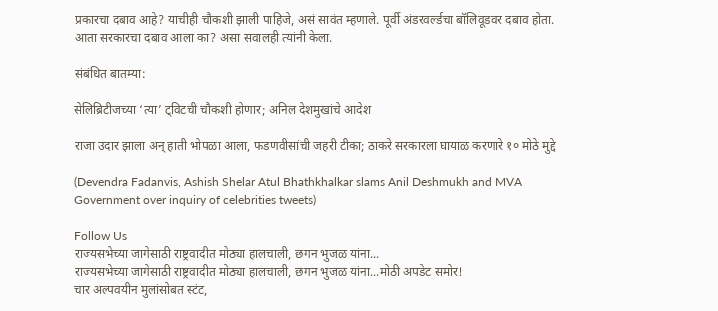प्रकारचा दबाव आहे? याचीही चौकशी झाली पाहिजे, असं सावंत म्हणाले. पूर्वी अंडरवर्ल्डचा बॉलिवूडवर दबाव होता. आता सरकारचा दबाव आला का? असा सवालही त्यांनी केला.

संबंधित बातम्या:

सेलिब्रिटीजच्या ‘त्या’ ट्विटची चौकशी होणार; अनिल देशमुखांचे आदेश

राजा उदार झाला अन् हाती भोपळा आला, फडणवीसांची जहरी टीका; ठाकरे सरकारला घायाळ करणारे १० मोठे मुद्दे

(Devendra Fadanvis, Ashish Shelar Atul Bhathkhalkar slams Anil Deshmukh and MVA Government over inquiry of celebrities tweets)

Follow Us
राज्यसभेच्या जागेसाठी राष्ट्रवादीत मोठ्या हालचाली, छगन भुजळ यांना...
राज्यसभेच्या जागेसाठी राष्ट्रवादीत मोठ्या हालचाली, छगन भुजळ यांना...मोठी अपडेट समोर!
चार अल्पवयीन मुलांसोबत स्टंट,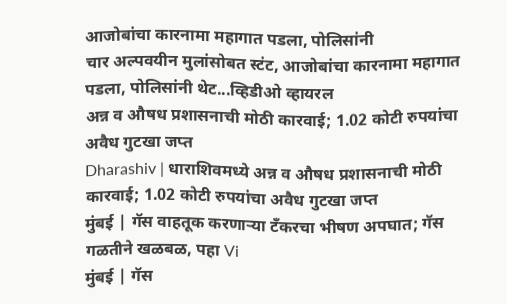आजोबांचा कारनामा महागात पडला, पोलिसांनी
चार अल्पवयीन मुलांसोबत स्टंट, आजोबांचा कारनामा महागात पडला, पोलिसांनी थेट...व्हिडीओ व्हायरल
अन्न व औषध प्रशासनाची मोठी कारवाई; 1.02 कोटी रुपयांचा अवैध गुटखा जप्त
Dharashiv | धाराशिवमध्ये अन्न व औषध प्रशासनाची मोठी कारवाई; 1.02 कोटी रुपयांचा अवैध गुटखा जप्त
मुंबई | गॅस वाहतूक करणाऱ्या टँकरचा भीषण अपघात; गॅस गळतीने खळबळ, पहा Vi
मुंबई | गॅस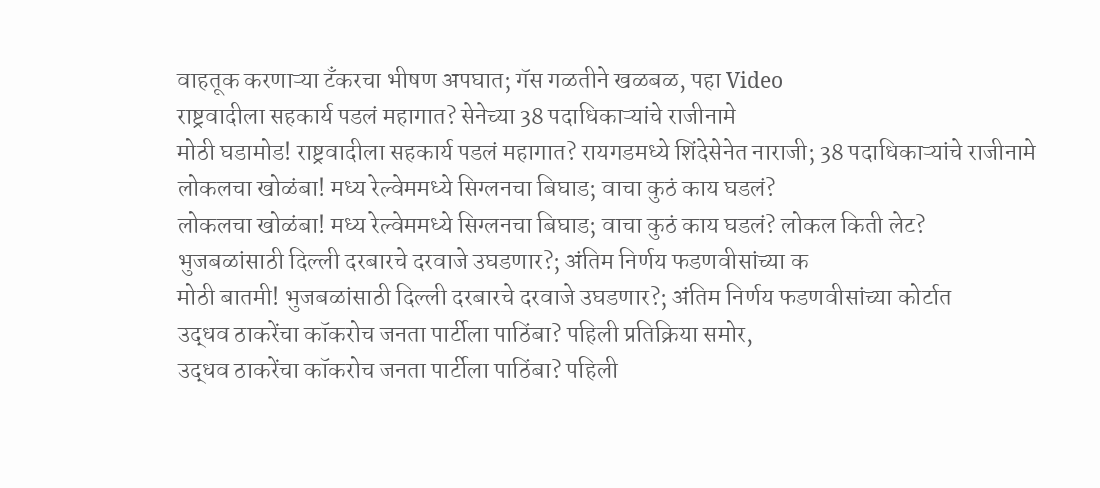वाहतूक करणाऱ्या टँकरचा भीषण अपघात; गॅस गळतीने खळबळ, पहा Video
राष्ट्रवादीला सहकार्य पडलं महागात? सेनेच्या 38 पदाधिकाऱ्यांचे राजीनामे
मोठी घडामोड! राष्ट्रवादीला सहकार्य पडलं महागात? रायगडमध्ये शिंदेसेनेत नाराजी; 38 पदाधिकाऱ्यांचे राजीनामे
लोकलचा खोळंबा! मध्य रेल्वेममध्ये सिग्लनचा बिघाड; वाचा कुठं काय घडलं?
लोकलचा खोळंबा! मध्य रेल्वेममध्ये सिग्लनचा बिघाड; वाचा कुठं काय घडलं? लोकल किती लेट?
भुजबळांसाठी दिल्ली दरबारचे दरवाजे उघडणार?; अंतिम निर्णय फडणवीसांच्या क
मोठी बातमी! भुजबळांसाठी दिल्ली दरबारचे दरवाजे उघडणार?; अंतिम निर्णय फडणवीसांच्या कोर्टात
उद्धव ठाकरेंचा कॉकरोच जनता पार्टीला पाठिंबा? पहिली प्रतिक्रिया समोर,
उद्धव ठाकरेंचा कॉकरोच जनता पार्टीला पाठिंबा? पहिली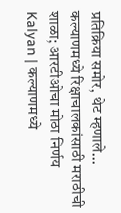प्रतिक्रिया समोर, थेट म्हणाले...
कल्याणमध्ये रिक्षाचालकांसाठी मराठीची शाळा; आरटीओचा मोठा निर्णय
Kalyan | कल्याणमध्ये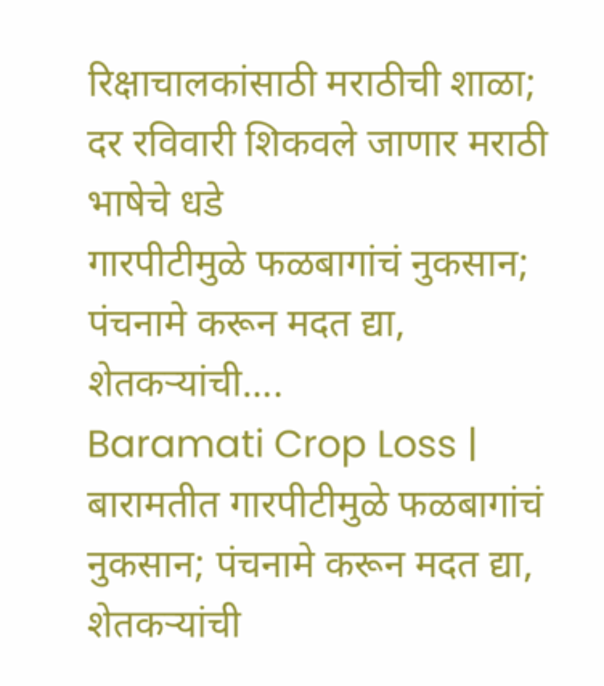रिक्षाचालकांसाठी मराठीची शाळा; दर रविवारी शिकवले जाणार मराठी भाषेचे धडे
गारपीटीमुळे फळबागांचं नुकसान; पंचनामे करून मदत द्या, शेतकऱ्यांची....
Baramati Crop Loss | बारामतीत गारपीटीमुळे फळबागांचं नुकसान; पंचनामे करून मदत द्या, शेतकऱ्यांची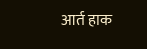आर्त हाक